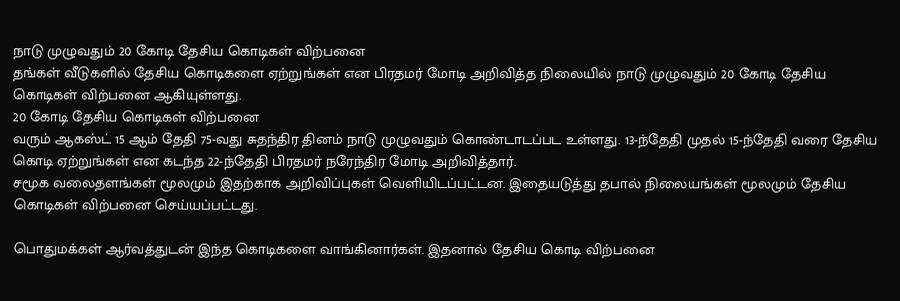நாடு முழுவதும் 20 கோடி தேசிய கொடிகள் விற்பனை
தங்கள் வீடுகளில் தேசிய கொடிகளை ஏற்றுங்கள் என பிரதமர் மோடி அறிவித்த நிலையில் நாடு முழுவதும் 20 கோடி தேசிய கொடிகள் விற்பனை ஆகியுள்ளது.
20 கோடி தேசிய கொடிகள் விற்பனை
வரும் ஆகஸ்ட் 15 ஆம் தேதி 75-வது சுதந்திர தினம் நாடு முழுவதும் கொண்டாடப்பட உள்ளது. 13-ந்தேதி முதல் 15-ந்தேதி வரை தேசிய கொடி ஏற்றுங்கள் என கடந்த 22-ந்தேதி பிரதமர் நரேந்திர மோடி அறிவித்தார்.
சமூக வலைதளங்கள் மூலமும் இதற்காக அறிவிப்புகள் வெளியிடப்பட்டன. இதையடுத்து தபால் நிலையங்கள் மூலமும் தேசிய கொடிகள் விற்பனை செய்யப்பட்டது.

பொதுமக்கள் ஆர்வத்துடன் இந்த கொடிகளை வாங்கினார்கள். இதனால் தேசிய கொடி விற்பனை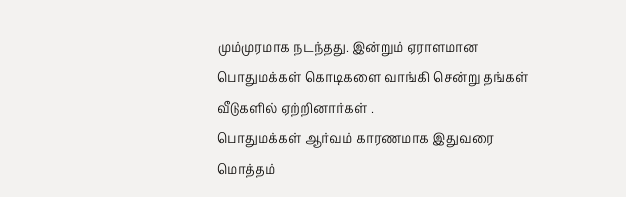மும்முரமாக நடந்தது. இன்றும் ஏராளமான பொதுமக்கள் கொடிகளை வாங்கி சென்று தங்கள் வீடுகளில் ஏற்றினார்கள் .
பொதுமக்கள் ஆர்வம் காரணமாக இதுவரை மொத்தம்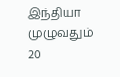இந்தியா முழுவதும் 20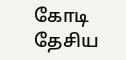கோடி தேசிய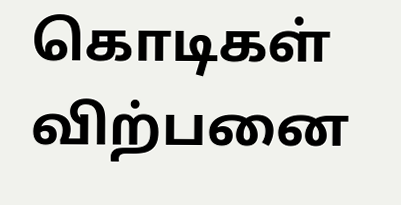கொடிகள் விற்பனை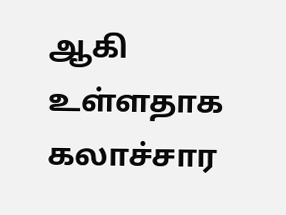ஆகி உள்ளதாக கலாச்சார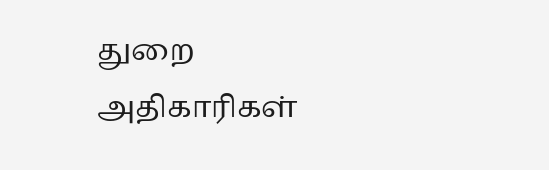துறை அதிகாரிகள்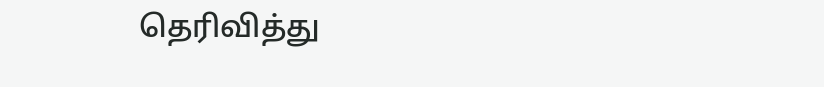தெரிவித்து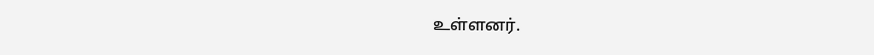உள்ளனர்.